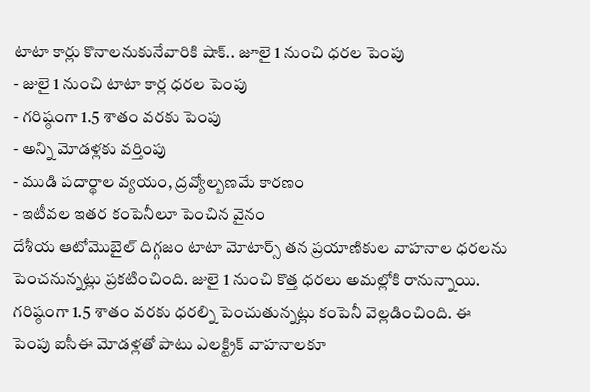టాటా కార్లు కొనాలనుకునేవారికి షాక్.. జూలై 1 నుంచి ధరల పెంపు
- జులై 1 నుంచి టాటా కార్ల ధరల పెంపు
- గరిష్ఠంగా 1.5 శాతం వరకు పెంపు
- అన్ని మోడళ్లకు వర్తింపు
- ముడి పదార్థాల వ్యయం, ద్రవ్యోల్బణమే కారణం
- ఇటీవల ఇతర కంపెనీలూ పెంచిన వైనం
దేశీయ ఆటోమొబైల్ దిగ్గజం టాటా మోటార్స్ తన ప్రయాణికుల వాహనాల ధరలను పెంచనున్నట్లు ప్రకటించింది. జులై 1 నుంచి కొత్త ధరలు అమల్లోకి రానున్నాయి. గరిష్ఠంగా 1.5 శాతం వరకు ధరల్ని పెంచుతున్నట్లు కంపెనీ వెల్లడించింది. ఈ పెంపు ఐసీఈ మోడళ్లతో పాటు ఎలక్ట్రిక్ వాహనాలకూ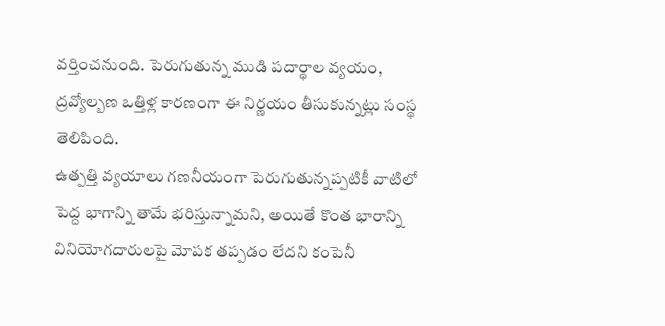వర్తించనుంది. పెరుగుతున్న ముడి పదార్థాల వ్యయం, ద్రవ్యోల్బణ ఒత్తిళ్ల కారణంగా ఈ నిర్ణయం తీసుకున్నట్లు సంస్థ తెలిపింది.
ఉత్పత్తి వ్యయాలు గణనీయంగా పెరుగుతున్నప్పటికీ వాటిలో పెద్ద భాగాన్ని తామే భరిస్తున్నామని, అయితే కొంత భారాన్ని వినియోగదారులపై మోపక తప్పడం లేదని కంపెనీ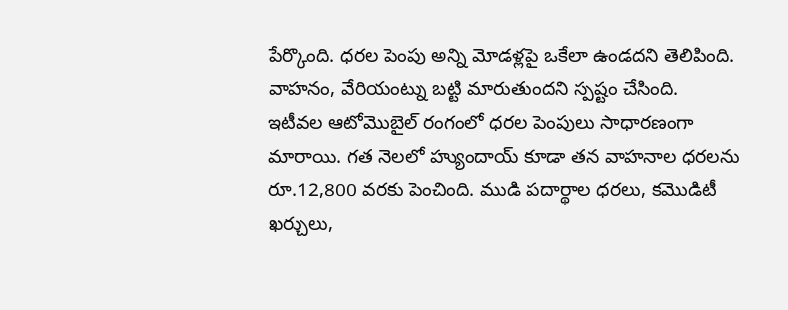పేర్కొంది. ధరల పెంపు అన్ని మోడళ్లపై ఒకేలా ఉండదని తెలిపింది. వాహనం, వేరియంట్ను బట్టి మారుతుందని స్పష్టం చేసింది.
ఇటీవల ఆటోమొబైల్ రంగంలో ధరల పెంపులు సాధారణంగా మారాయి. గత నెలలో హ్యుందాయ్ కూడా తన వాహనాల ధరలను రూ.12,800 వరకు పెంచింది. ముడి పదార్థాల ధరలు, కమొడిటీ ఖర్చులు,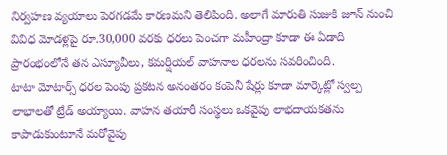నిర్వహణ వ్యయాలు పెరగడమే కారణమని తెలిపింది. అలాగే మారుతి సుజుకి జూన్ నుంచి వివిధ మోడళ్లపై రూ.30,000 వరకు ధరలు పెంచగా మహీంద్రా కూడా ఈ ఏడాది ప్రారంభంలోనే తన ఎస్యూవీలు, కమర్షియల్ వాహనాల ధరలను సవరించింది.
టాటా మోటార్స్ ధరల పెంపు ప్రకటన అనంతరం కంపెనీ షేర్లు కూడా మార్కెట్లో స్వల్ప లాభాలతో ట్రేడ్ అయ్యాయి. వాహన తయారీ సంస్థలు ఒకవైపు లాభదాయకతను కాపాడుకుంటూనే మరోవైపు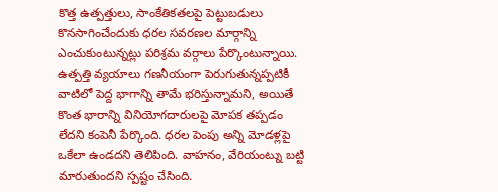కొత్త ఉత్పత్తులు, సాంకేతికతలపై పెట్టుబడులు కొనసాగించేందుకు ధరల సవరణల మార్గాన్ని ఎంచుకుంటున్నట్లు పరిశ్రమ వర్గాలు పేర్కొంటున్నాయి.
ఉత్పత్తి వ్యయాలు గణనీయంగా పెరుగుతున్నప్పటికీ వాటిలో పెద్ద భాగాన్ని తామే భరిస్తున్నామని, అయితే కొంత భారాన్ని వినియోగదారులపై మోపక తప్పడం లేదని కంపెనీ పేర్కొంది. ధరల పెంపు అన్ని మోడళ్లపై ఒకేలా ఉండదని తెలిపింది. వాహనం, వేరియంట్ను బట్టి మారుతుందని స్పష్టం చేసింది.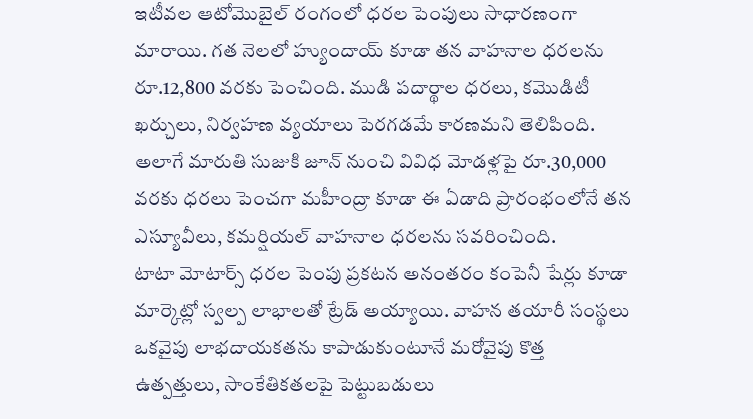ఇటీవల ఆటోమొబైల్ రంగంలో ధరల పెంపులు సాధారణంగా మారాయి. గత నెలలో హ్యుందాయ్ కూడా తన వాహనాల ధరలను రూ.12,800 వరకు పెంచింది. ముడి పదార్థాల ధరలు, కమొడిటీ ఖర్చులు, నిర్వహణ వ్యయాలు పెరగడమే కారణమని తెలిపింది. అలాగే మారుతి సుజుకి జూన్ నుంచి వివిధ మోడళ్లపై రూ.30,000 వరకు ధరలు పెంచగా మహీంద్రా కూడా ఈ ఏడాది ప్రారంభంలోనే తన ఎస్యూవీలు, కమర్షియల్ వాహనాల ధరలను సవరించింది.
టాటా మోటార్స్ ధరల పెంపు ప్రకటన అనంతరం కంపెనీ షేర్లు కూడా మార్కెట్లో స్వల్ప లాభాలతో ట్రేడ్ అయ్యాయి. వాహన తయారీ సంస్థలు ఒకవైపు లాభదాయకతను కాపాడుకుంటూనే మరోవైపు కొత్త ఉత్పత్తులు, సాంకేతికతలపై పెట్టుబడులు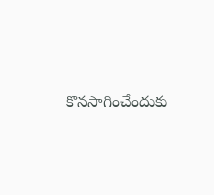కొనసాగించేందుకు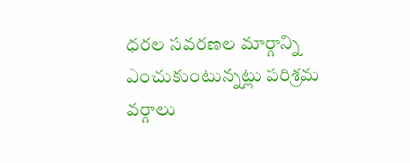ధరల సవరణల మార్గాన్ని ఎంచుకుంటున్నట్లు పరిశ్రమ వర్గాలు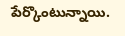పేర్కొంటున్నాయి.